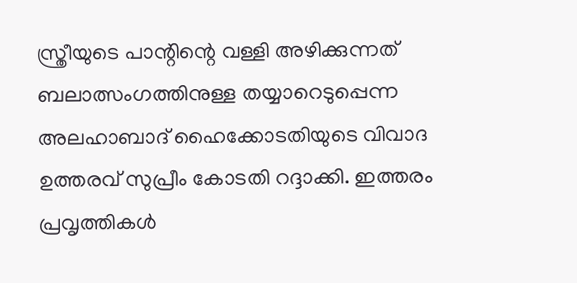സ്ത്രീയുടെ പാന്റിന്റെ വള്ളി അഴിക്കുന്നത് ബലാത്സംഗത്തിനുള്ള തയ്യാറെടുപ്പെന്ന അലഹാബാദ് ഹൈക്കോടതിയുടെ വിവാദ ഉത്തരവ് സുപ്രീം കോടതി റദ്ദാക്കി. ഇത്തരം പ്രവൃത്തികൾ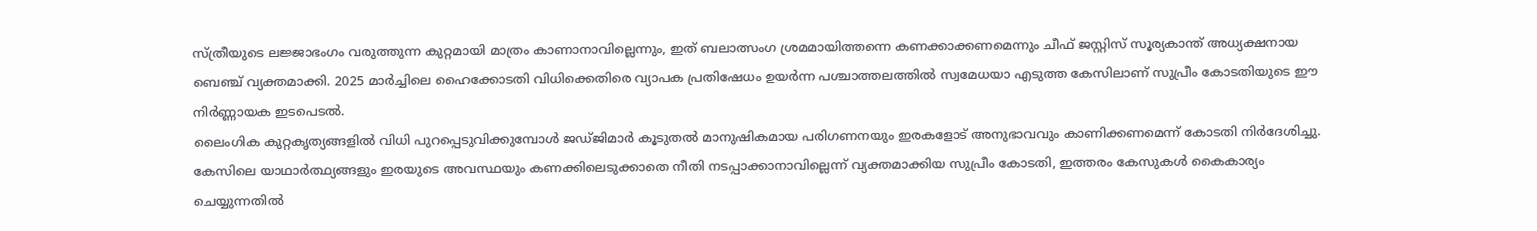സ്ത്രീയുടെ ലജ്ജാഭംഗം വരുത്തുന്ന കുറ്റമായി മാത്രം കാണാനാവില്ലെന്നും, ഇത് ബലാത്സംഗ ശ്രമമായിത്തന്നെ കണക്കാക്കണമെന്നും ചീഫ് ജസ്റ്റിസ് സൂര്യകാന്ത് അധ്യക്ഷനായ ബെഞ്ച് വ്യക്തമാക്കി. 2025 മാർച്ചിലെ ഹൈക്കോടതി വിധിക്കെതിരെ വ്യാപക പ്രതിഷേധം ഉയർന്ന പശ്ചാത്തലത്തിൽ സ്വമേധയാ എടുത്ത കേസിലാണ് സുപ്രീം കോടതിയുടെ ഈ നിർണ്ണായക ഇടപെടൽ.
ലൈംഗിക കുറ്റകൃത്യങ്ങളിൽ വിധി പുറപ്പെടുവിക്കുമ്പോൾ ജഡ്ജിമാർ കൂടുതൽ മാനുഷികമായ പരിഗണനയും ഇരകളോട് അനുഭാവവും കാണിക്കണമെന്ന് കോടതി നിർദേശിച്ചു. കേസിലെ യാഥാർത്ഥ്യങ്ങളും ഇരയുടെ അവസ്ഥയും കണക്കിലെടുക്കാതെ നീതി നടപ്പാക്കാനാവില്ലെന്ന് വ്യക്തമാക്കിയ സുപ്രീം കോടതി, ഇത്തരം കേസുകൾ കൈകാര്യം ചെയ്യുന്നതിൽ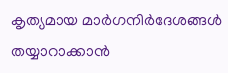കൃത്യമായ മാർഗനിർദേശങ്ങൾ തയ്യാറാക്കാൻ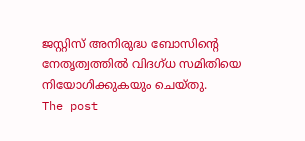ജസ്റ്റിസ് അനിരുദ്ധ ബോസിന്റെ നേതൃത്വത്തിൽ വിദഗ്ധ സമിതിയെ നിയോഗിക്കുകയും ചെയ്തു.
The post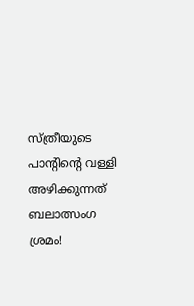സ്ത്രീയുടെ പാന്റിന്റെ വള്ളി അഴിക്കുന്നത് ബലാത്സംഗ ശ്രമം!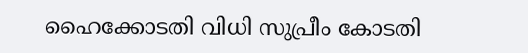ഹൈക്കോടതി വിധി സുപ്രീം കോടതി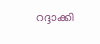റദ്ദാക്കി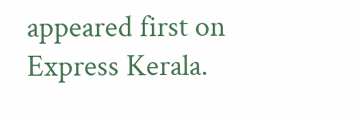appeared first on Express Kerala.